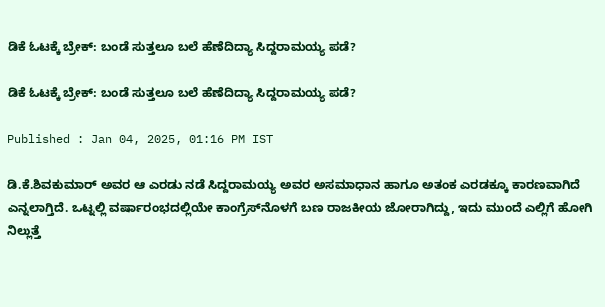ಡಿಕೆ ಓಟಕ್ಕೆ ಬ್ರೇಕ್: ಬಂಡೆ ಸುತ್ತಲೂ ಬಲೆ ಹೆಣೆದಿದ್ಯಾ ಸಿದ್ದರಾಮಯ್ಯ ಪಡೆ?

ಡಿಕೆ ಓಟಕ್ಕೆ ಬ್ರೇಕ್: ಬಂಡೆ ಸುತ್ತಲೂ ಬಲೆ ಹೆಣೆದಿದ್ಯಾ ಸಿದ್ದರಾಮಯ್ಯ ಪಡೆ?

Published : Jan 04, 2025, 01:16 PM IST

ಡಿ.ಕೆ.ಶಿವಕುಮಾರ್ ಅವರ ಆ ಎರಡು ನಡೆ ಸಿದ್ದರಾಮಯ್ಯ ಅವರ ಅಸಮಾಧಾನ ಹಾಗೂ ಅತಂಕ ಎರಡಕ್ಕೂ ಕಾರಣವಾಗಿದೆ ಎನ್ನಲಾಗ್ತಿದೆ. ಒಟ್ನಲ್ಲಿ ವರ್ಷಾರಂಭದಲ್ಲಿಯೇ ಕಾಂಗ್ರೆಸ್‌ನೊಳಗೆ ಬಣ ರಾಜಕೀಯ ಜೋರಾಗಿದ್ದು, ಇದು ಮುಂದೆ ಎಲ್ಲಿಗೆ ಹೋಗಿ ನಿಲ್ಲುತ್ತೆ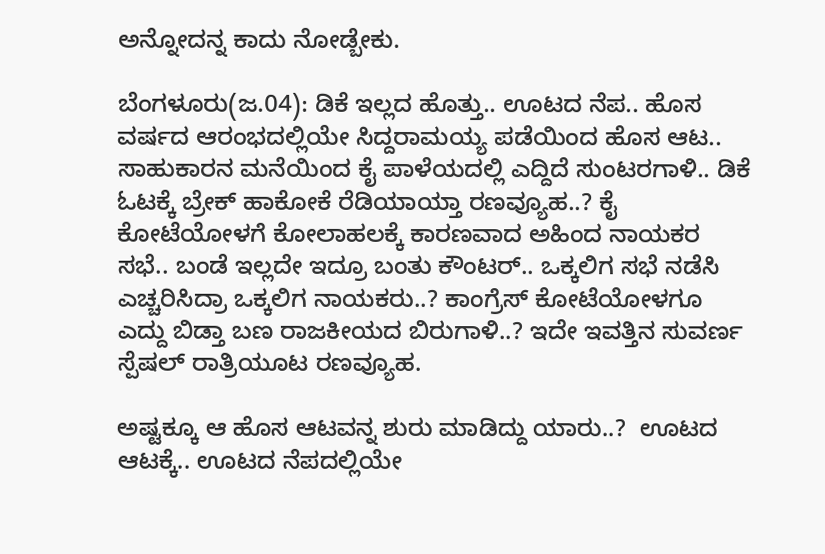ಅನ್ನೋದನ್ನ ಕಾದು ನೋಡ್ಬೇಕು.

ಬೆಂಗಳೂರು(ಜ.04): ಡಿಕೆ ಇಲ್ಲದ ಹೊತ್ತು.. ಊಟದ ನೆಪ.. ಹೊಸ ವರ್ಷದ ಆರಂಭದಲ್ಲಿಯೇ ಸಿದ್ದರಾಮಯ್ಯ ಪಡೆಯಿಂದ ಹೊಸ ಆಟ.. ಸಾಹುಕಾರನ ಮನೆಯಿಂದ ಕೈ ಪಾಳೆಯದಲ್ಲಿ ಎದ್ದಿದೆ ಸುಂಟರಗಾಳಿ.. ಡಿಕೆ ಓಟಕ್ಕೆ ಬ್ರೇಕ್ ಹಾಕೋಕೆ ರೆಡಿಯಾಯ್ತಾ ರಣವ್ಯೂಹ..? ಕೈ ಕೋಟೆಯೋಳಗೆ ಕೋಲಾಹಲಕ್ಕೆ ಕಾರಣವಾದ ಅಹಿಂದ ನಾಯಕರ ಸಭೆ.. ಬಂಡೆ ಇಲ್ಲದೇ ಇದ್ರೂ ಬಂತು ಕೌಂಟರ್.. ಒಕ್ಕಲಿಗ ಸಭೆ ನಡೆಸಿ ಎಚ್ಚರಿಸಿದ್ರಾ ಒಕ್ಕಲಿಗ ನಾಯಕರು..? ಕಾಂಗ್ರೆಸ್ ಕೋಟೆಯೋಳಗೂ ಎದ್ದು ಬಿಡ್ತಾ ಬಣ ರಾಜಕೀಯದ ಬಿರುಗಾಳಿ..? ಇದೇ ಇವತ್ತಿನ ಸುವರ್ಣ ಸ್ಪೆಷಲ್ ರಾತ್ರಿಯೂಟ ರಣವ್ಯೂಹ.

ಅಷ್ಟಕ್ಕೂ ಆ ಹೊಸ ಆಟವನ್ನ ಶುರು ಮಾಡಿದ್ದು ಯಾರು..?  ಊಟದ ಆಟಕ್ಕೆ.. ಊಟದ ನೆಪದಲ್ಲಿಯೇ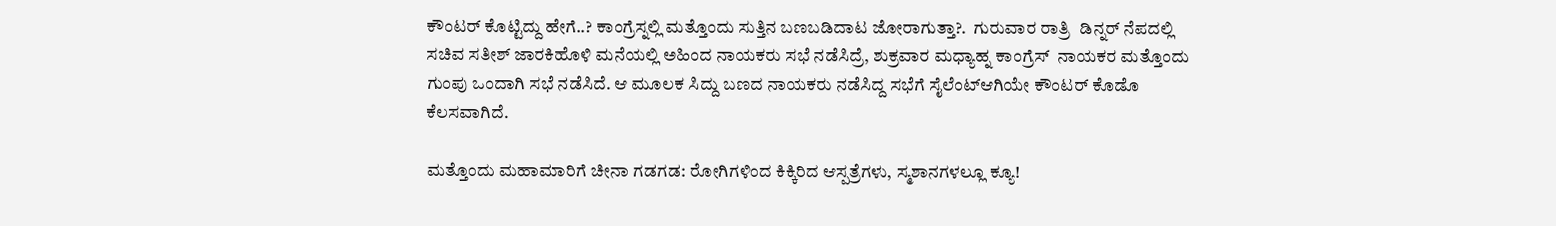ಕೌಂಟರ್ ಕೊಟ್ಟಿದ್ದು ಹೇಗೆ..? ಕಾಂಗ್ರೆಸ್ನಲ್ಲಿ ಮತ್ತೊಂದು ಸುತ್ತಿನ ಬಣಬಡಿದಾಟ ಜೋರಾಗುತ್ತಾ?.  ಗುರುವಾರ ರಾತ್ರಿ  ಡಿನ್ನರ್ ನೆಪದಲ್ಲಿ ಸಚಿವ ಸತೀಶ್ ಜಾರಕಿಹೊಳಿ ಮನೆಯಲ್ಲಿ ಅಹಿಂದ ನಾಯಕರು ಸಭೆ ನಡೆಸಿದ್ರೆ, ಶುಕ್ರವಾರ ಮಧ್ಯಾಹ್ನ ಕಾಂಗ್ರೆಸ್  ನಾಯಕರ ಮತ್ತೊಂದು ಗುಂಪು ಒಂದಾಗಿ ಸಭೆ ನಡೆಸಿದೆ. ಆ ಮೂಲಕ ಸಿದ್ದು ಬಣದ ನಾಯಕರು ನಡೆಸಿದ್ದ ಸಭೆಗೆ ಸೈಲೆಂಟ್ಆಗಿಯೇ ಕೌಂಟರ್ ಕೊಡೊ ಕೆಲಸವಾಗಿದೆ.

ಮತ್ತೊಂದು ಮಹಾಮಾರಿಗೆ ಚೀನಾ ಗಡಗಡ: ರೋಗಿಗಳಿಂದ ಕಿಕ್ಕಿರಿದ ಆಸ್ಪತ್ರೆಗಳು, ಸ್ಮಶಾನಗಳಲ್ಲೂ ಕ್ಯೂ!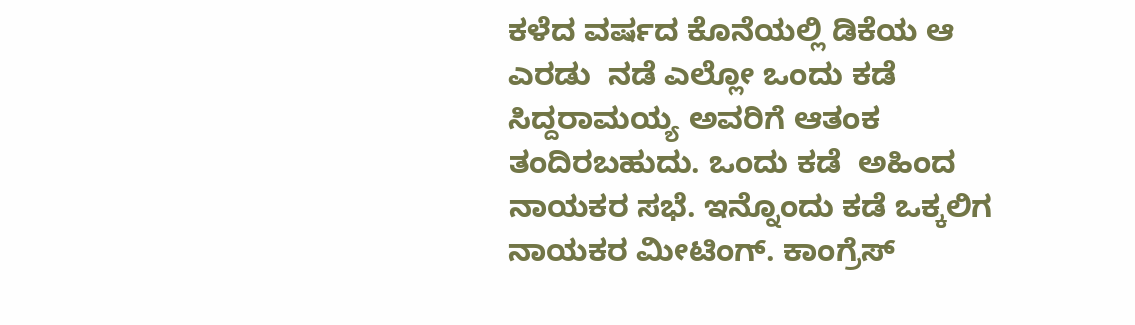ಕಳೆದ ವರ್ಷದ ಕೊನೆಯಲ್ಲಿ ಡಿಕೆಯ ಆ ಎರಡು  ನಡೆ ಎಲ್ಲೋ ಒಂದು ಕಡೆ ಸಿದ್ದರಾಮಯ್ಯ ಅವರಿಗೆ ಆತಂಕ ತಂದಿರಬಹುದು. ಒಂದು ಕಡೆ  ಅಹಿಂದ ನಾಯಕರ ಸಭೆ. ಇನ್ನೊಂದು ಕಡೆ ಒಕ್ಕಲಿಗ ನಾಯಕರ ಮೀಟಿಂಗ್. ಕಾಂಗ್ರೆಸ್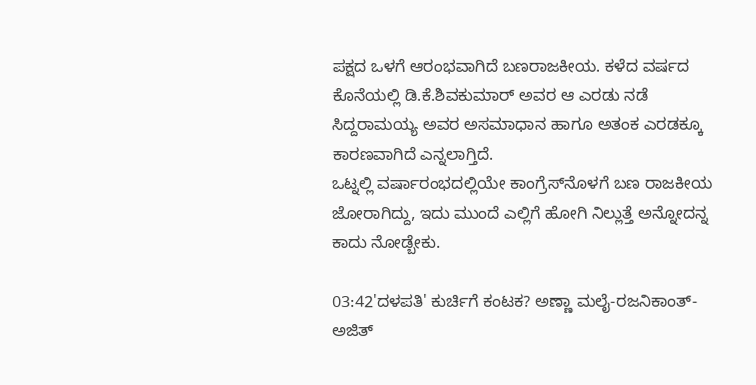ಪಕ್ಷದ ಒಳಗೆ ಆರಂಭವಾಗಿದೆ ಬಣರಾಜಕೀಯ. ಕಳೆದ ವರ್ಷದ ಕೊನೆಯಲ್ಲಿ ಡಿ.ಕೆ.ಶಿವಕುಮಾರ್ ಅವರ ಆ ಎರಡು ನಡೆ ಸಿದ್ದರಾಮಯ್ಯ ಅವರ ಅಸಮಾಧಾನ ಹಾಗೂ ಅತಂಕ ಎರಡಕ್ಕೂ ಕಾರಣವಾಗಿದೆ ಎನ್ನಲಾಗ್ತಿದೆ.
ಒಟ್ನಲ್ಲಿ ವರ್ಷಾರಂಭದಲ್ಲಿಯೇ ಕಾಂಗ್ರೆಸ್‌ನೊಳಗೆ ಬಣ ರಾಜಕೀಯ ಜೋರಾಗಿದ್ದು, ಇದು ಮುಂದೆ ಎಲ್ಲಿಗೆ ಹೋಗಿ ನಿಲ್ಲುತ್ತೆ ಅನ್ನೋದನ್ನ ಕಾದು ನೋಡ್ಬೇಕು.

03:42'ದಳಪತಿ' ಕುರ್ಚಿಗೆ ಕಂಟಕ? ಅಣ್ಣಾ ಮಲೈ-ರಜನಿಕಾಂತ್-ಅಜಿತ್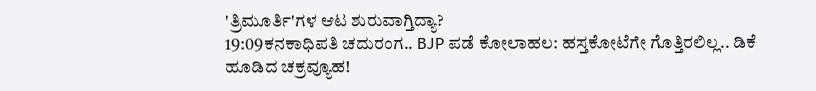'ತ್ರಿಮೂರ್ತಿ'ಗಳ ಆಟ ಶುರುವಾಗ್ತಿದ್ಯಾ?
19:09ಕನಕಾಧಿಪತಿ ಚದುರಂಗ.. BJP ಪಡೆ ಕೋಲಾಹಲ: ಹಸ್ತಕೋಟೆಗೇ ಗೊತ್ತಿರಲಿಲ್ಲ.. ಡಿಕೆ ಹೂಡಿದ ಚಕ್ರವ್ಯೂಹ!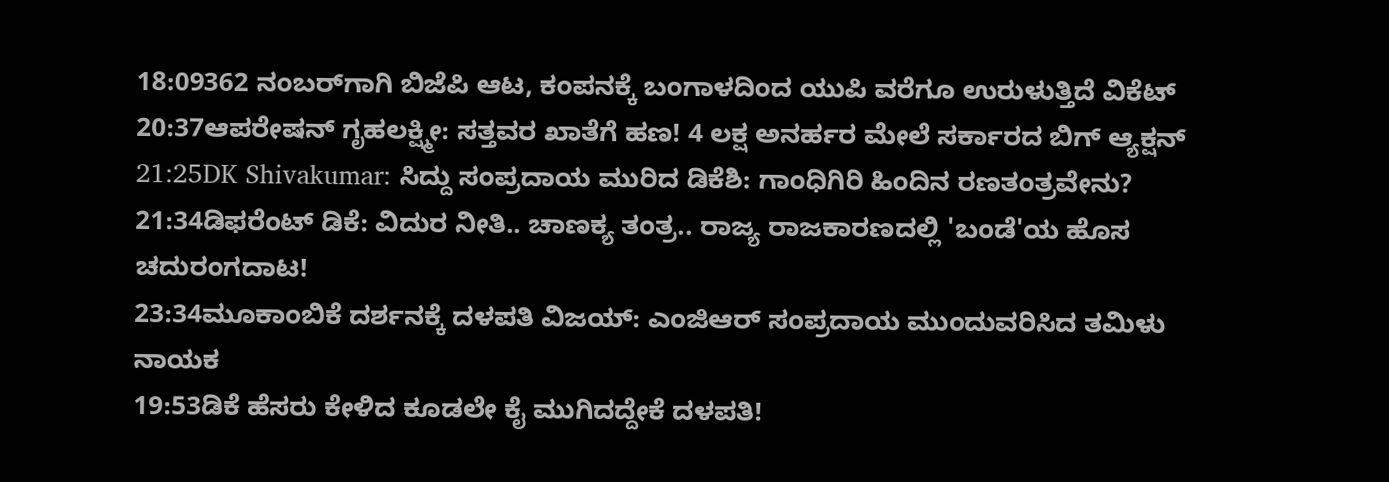18:09362 ನಂಬರ್‌ಗಾಗಿ ಬಿಜೆಪಿ ಆಟ, ಕಂಪನಕ್ಕೆ ಬಂಗಾಳದಿಂದ ಯುಪಿ ವರೆಗೂ ಉರುಳುತ್ತಿದೆ ವಿಕೆಟ್
20:37ಆಪರೇಷನ್ ಗೃಹಲಕ್ಷ್ಮೀ: ಸತ್ತವರ ಖಾತೆಗೆ ಹಣ! 4 ಲಕ್ಷ ಅನರ್ಹರ ಮೇಲೆ ಸರ್ಕಾರದ ಬಿಗ್ ಆ್ಯಕ್ಷನ್
21:25DK Shivakumar: ಸಿದ್ದು ಸಂಪ್ರದಾಯ ಮುರಿದ ಡಿಕೆಶಿ: ಗಾಂಧಿಗಿರಿ ಹಿಂದಿನ ರಣತಂತ್ರವೇನು?
21:34ಡಿಫರೆಂಟ್ ಡಿಕೆ: ವಿದುರ ನೀತಿ.. ಚಾಣಕ್ಯ ತಂತ್ರ.. ರಾಜ್ಯ ರಾಜಕಾರಣದಲ್ಲಿ 'ಬಂಡೆ'ಯ ಹೊಸ ಚದುರಂಗದಾಟ!
23:34ಮೂಕಾಂಬಿಕೆ ದರ್ಶನಕ್ಕೆ ದಳಪತಿ ವಿಜಯ್: ಎಂಜಿಆರ್‌ ಸಂಪ್ರದಾಯ ಮುಂದುವರಿಸಿದ ತಮಿಳು ನಾಯಕ
19:53ಡಿಕೆ ಹೆಸರು ಕೇಳಿದ ಕೂಡಲೇ ಕೈ ಮುಗಿದದ್ದೇಕೆ ದಳಪತಿ!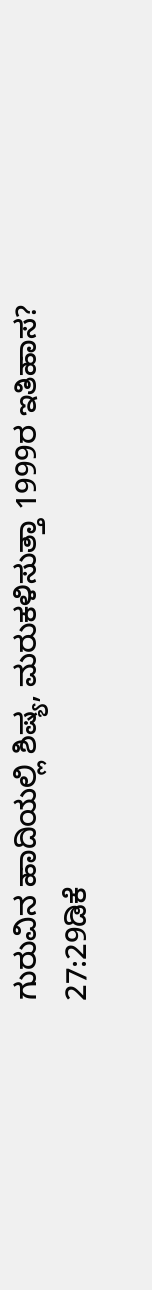ಗುರುವಿನ ಹಾದಿಯಲ್ಲಿ ಶಿಷ್ಯ, ಮರುಕಳಿಸುತ್ತಾ 1999ರ ಇತಿಹಾಸ?
27:29ಡಿಕೆ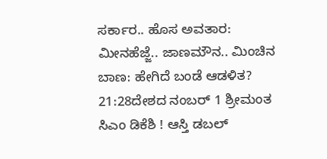ಸರ್ಕಾರ.. ಹೊಸ ಅವತಾರ: ಮೀನಹೆಜ್ಜೆ.. ಜಾಣಮೌನ.. ಮಿಂಚಿನ ಬಾಣ: ಹೇಗಿದೆ ಬಂಡೆ ಆಡಳಿತ?
21:28ದೇಶದ ನಂಬರ್ 1 ಶ್ರೀಮಂತ ಸಿಎಂ ಡಿಕೆಶಿ ! ಆಸ್ತಿ ಡಬಲ್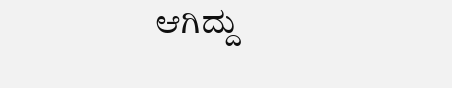ಆಗಿದ್ದು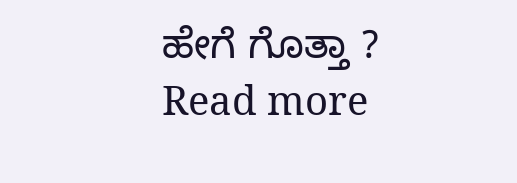ಹೇಗೆ ಗೊತ್ತಾ ?
Read more